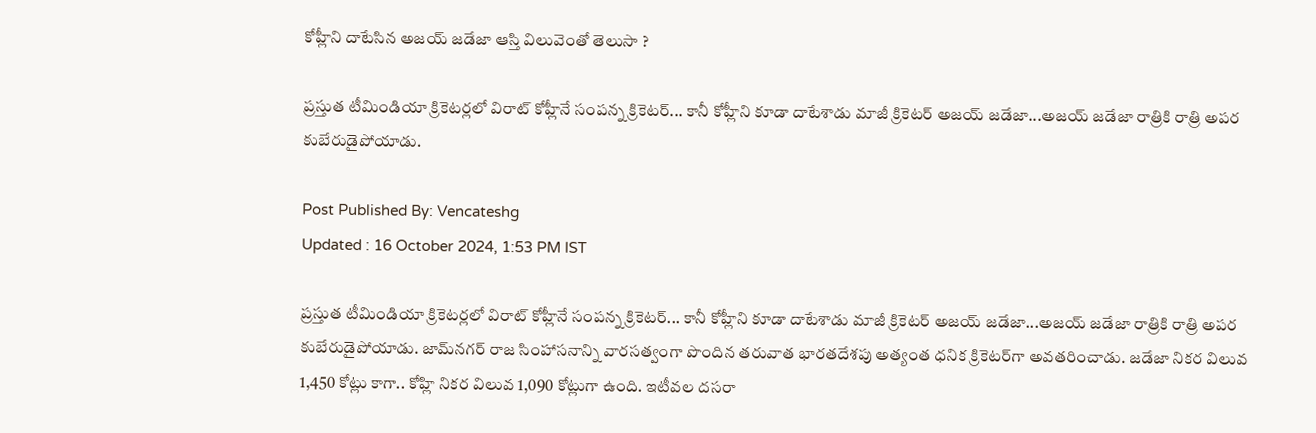కోహ్లీని దాటేసిన అజయ్ జడేజా ఆస్తి విలువెంతో తెలుసా ?

ప్రస్తుత టీమిండియా క్రికెటర్లలో విరాట్ కోహ్లీనే సంపన్న క్రికెటర్... కానీ కోహ్లీని కూడా దాటేశాడు మాజీ క్రికెటర్ అజయ్ జడేజా...అజయ్ జడేజా రాత్రికి రాత్రి అపర కుబేరుడైపోయాడు.

Post Published By: Vencateshg
Updated : 16 October 2024, 1:53 PM IST

ప్రస్తుత టీమిండియా క్రికెటర్లలో విరాట్ కోహ్లీనే సంపన్న క్రికెటర్... కానీ కోహ్లీని కూడా దాటేశాడు మాజీ క్రికెటర్ అజయ్ జడేజా...అజయ్ జడేజా రాత్రికి రాత్రి అపర కుబేరుడైపోయాడు. జామ్‌నగర్ రాజ సింహాసనాన్ని వారసత్వంగా పొందిన తరువాత భారతదేశపు అత్యంత ధనిక క్రికెటర్‌గా అవతరించాడు. జడేజా నికర విలువ 1,450 కోట్లు కాగా.. కోహ్లి నికర విలువ 1,090 కోట్లుగా ఉంది. ఇటీవల దసరా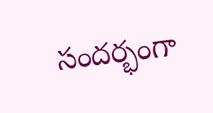సందర్భంగా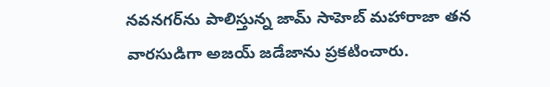నవనగర్‌ను పాలిస్తున్న జామ్ సాహెబ్ మహారాజా తన వారసుడిగా అజయ్ జడేజాను ప్రకటించారు.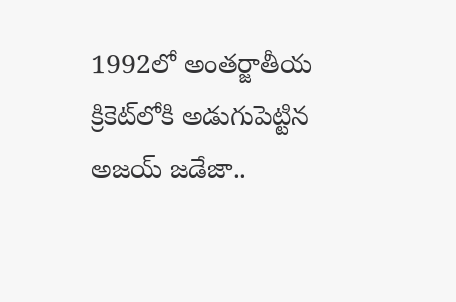1992లో అంతర్జాతీయ క్రికెట్‌లోకి అడుగుపెట్టిన అజయ్‌ జడేజా..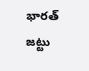భారత్‌ జట్టు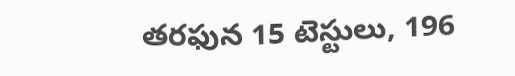తరఫున 15 టెస్టులు, 196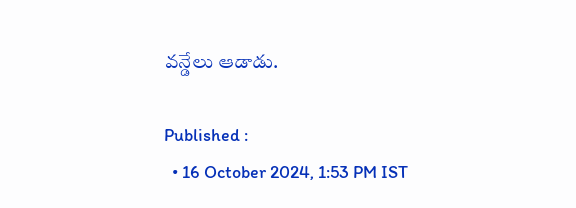వన్డేలు ఆడాడు.

Published :
  • 16 October 2024, 1:53 PM IST